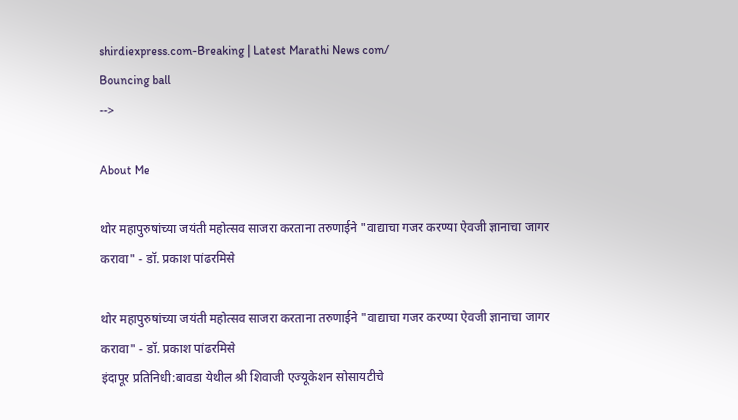shirdiexpress.com-Breaking | Latest Marathi News com/
Bouncing ball
-->

About Me

थोर महापुरुषांच्या जयंती महोत्सव साजरा करताना तरुणाईने "वाद्याचा गजर करण्या ऐवजी ज्ञानाचा जागर करावा" - डॉ. प्रकाश पांढरमिसे

थोर महापुरुषांच्या जयंती महोत्सव साजरा करताना तरुणाईने "वाद्याचा गजर करण्या ऐवजी ज्ञानाचा जागर करावा" - डॉ. प्रकाश पांढरमिसे
इंदापूर प्रतिनिधी:बावडा येथील श्री शिवाजी एज्यूकेशन सोसायटीचे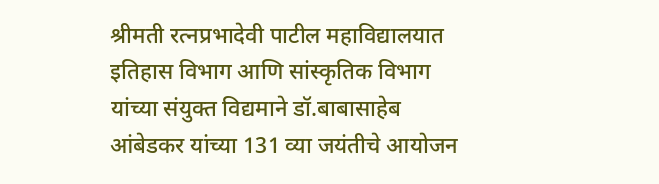श्रीमती रत्नप्रभादेवी पाटील महाविद्यालयात इतिहास विभाग आणि सांस्कृतिक विभाग यांच्या संयुक्त विद्यमाने डॉ.बाबासाहेब आंबेडकर यांच्या 131 व्या जयंतीचे आयोजन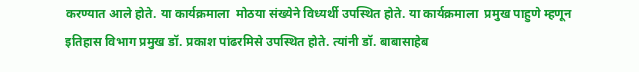करण्यात आले होते. या कार्यक्रमाला  मोठया संख्येने विध्यर्थी उपस्थित होते. या कार्यक्रमाला ‌ प्रमुख पाहुणे म्हणून इतिहास विभाग प्रमुख डॉ. प्रकाश पांढरमिसे उपस्थित होते. त्यांनी डॉ. बाबासाहेब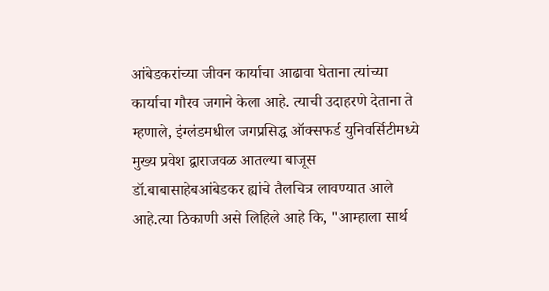आंबेडकरांच्या जीवन कार्याचा आढावा घेताना त्यांच्या कार्याचा गौरव जगाने केला आहे. त्याची उदाहरणे देताना ते म्हणाले, इंग्लंडमधील जगप्रसिद्ध ऑक्सफर्ड युनिवर्सिटीमध्ये मुख्य प्रवेश द्वाराजवळ आतल्या बाजूस डॉ.बाबासाहेबआंबेडकर ह्यांचे तैलचित्र लावण्यात आले आहे.त्या ठिकाणी असे लिहिले आहे कि, "आम्हाला सार्थ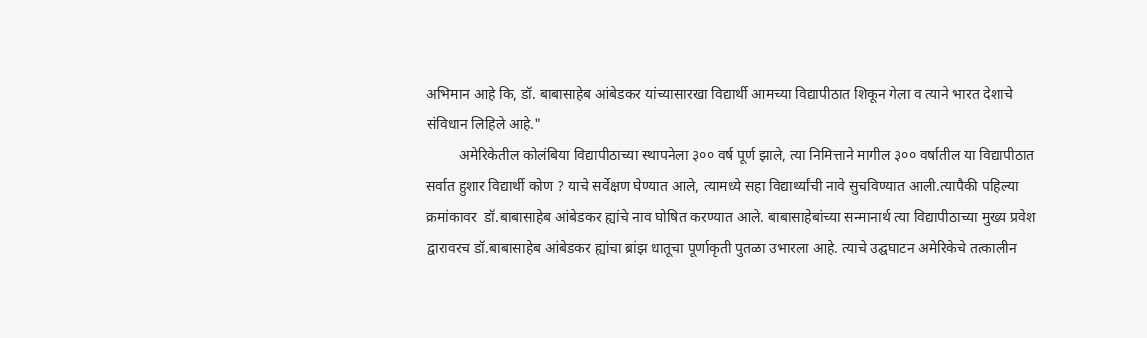अभिमान आहे कि, डॉ. बाबासाहेब आंबेडकर यांच्यासारखा विद्यार्थी आमच्या विद्यापीठात शिकून गेला व त्याने भारत देशाचे संविधान लिहिले आहे."
         अमेरिकेतील कोलंबिया विद्यापीठाच्या स्थापनेला ३०० वर्ष पूर्ण झाले, त्या निमित्ताने मागील ३०० वर्षातील या विद्यापीठात सर्वात हुशार विद्यार्थी कोण ? याचे सर्वेक्षण घेण्यात आले, त्यामध्ये सहा विद्यार्थ्यांची नावे सुचविण्यात आली.त्यापैकी पहिल्या क्रमांकावर  डॉ.बाबासाहेब आंबेडकर ह्यांचे नाव घोषित करण्यात आले. बाबासाहेबांच्या सन्मानार्थ त्या विद्यापीठाच्या मुख्य प्रवेश द्वारावरच डॉ.बाबासाहेब आंबेडकर ह्यांचा ब्रांझ धातूचा पूर्णाकृती पुतळा उभारला आहे. त्याचे उद्घघाटन अमेरिकेचे तत्कालीन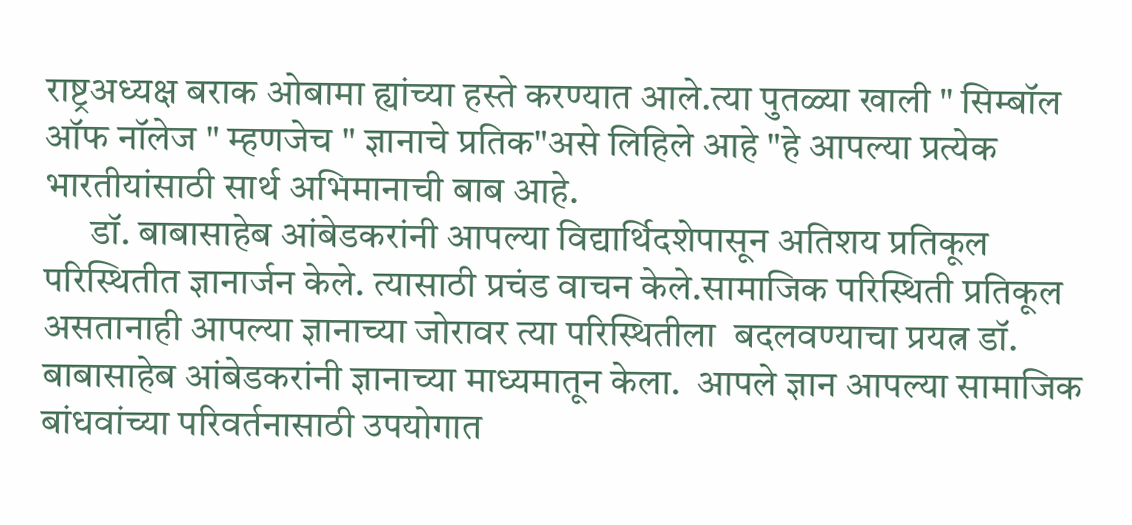राष्ट्रअध्यक्ष बराक ओबामा ह्यांच्या हस्ते करण्यात आले.त्या पुतळ्या खाली " सिम्बॉल ऑफ नॉलेज " म्हणजेच " ज्ञानाचे प्रतिक"असे लिहिले आहे "हे आपल्या प्रत्येक भारतीयांसाठी सार्थ अभिमानाची बाब आहे.
      डॉ. बाबासाहेब आंबेडकरांनी आपल्या विद्यार्थिदशेपासून अतिशय प्रतिकूल परिस्थितीत ज्ञानार्जन केले. त्यासाठी प्रचंड वाचन केले.सामाजिक परिस्थिती प्रतिकूल असतानाही आपल्या ज्ञानाच्या जोरावर त्या परिस्थितीला  बदलवण्याचा प्रयत्न डॉ. बाबासाहेब आंबेडकरांनी ज्ञानाच्या माध्यमातून केला.  आपले ज्ञान आपल्या सामाजिक बांधवांच्या परिवर्तनासाठी उपयोगात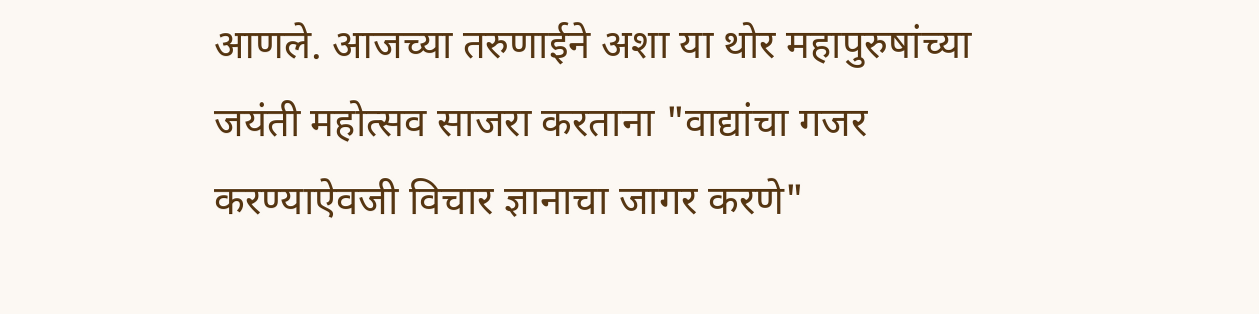आणले. आजच्या तरुणाईने अशा या थोर महापुरुषांच्या जयंती महोत्सव साजरा करताना "वाद्यांचा गजर करण्याऐवजी विचार ज्ञानाचा जागर करणे"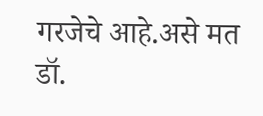गरजेचे आहे.असे मत डॉ.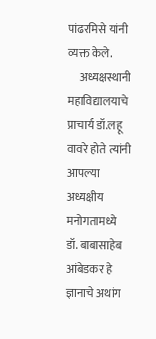पांढरमिसे यांनी व्यक्त केले.
     अध्यक्षस्थानी महाविद्यालयाचे प्राचार्य डॉ.लहू वावरे होते त्यांनी आपल्या अध्यक्षीय मनोगतामध्ये डॉ. बाबासाहेब आंबेडकर हे ज्ञानाचे अथांग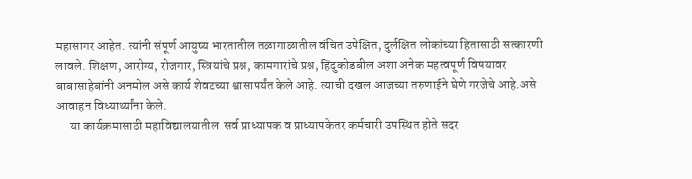महासागर आहेत. त्यांनी संपूर्ण आयुष्य भारतातील तळागाळातील वंचित उपेक्षित, दुर्लक्षित लोकांच्या हितासाठी सत्कारणी लावले. शिक्षण, आरोग्य, रोजगार, स्त्रियांचे प्रश्न, कामगारांचे प्रश्न, हिंदुकोडबील अशा अनेक महत्वपूर्ण विषयावर बाबासाहेबांनी अनमोल असे कार्य शेवटच्या श्वासापर्यंत केले आहे. त्याची दखल आजच्या तरुणाईने घेणे गरजेचे आहे.असे आवाहन विध्यार्थ्यांना केले.
      या कार्यक्रमासाठी महाविद्यालयातील  सर्व प्राध्यापक व प्राध्यापकेतर कर्मचारी उपस्थित होते सदर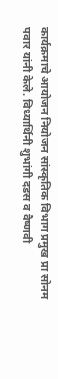कार्यक्रमाचे आयोजन नियोजन सांस्कृतिक विभाग प्रमुख प्रा सोनम पवार यांनी केले. विध्यार्थिनी शुभांगी दडस व वैष्णवी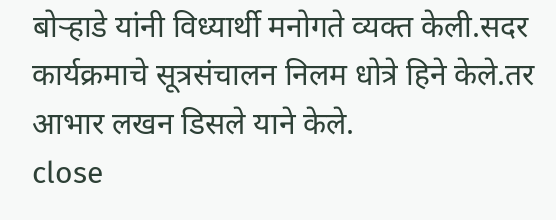बोऱ्हाडे यांनी विध्यार्थी मनोगते व्यक्त केली.सदर कार्यक्रमाचे सूत्रसंचालन निलम धोत्रे हिने केले.तर आभार लखन डिसले याने केले.
close